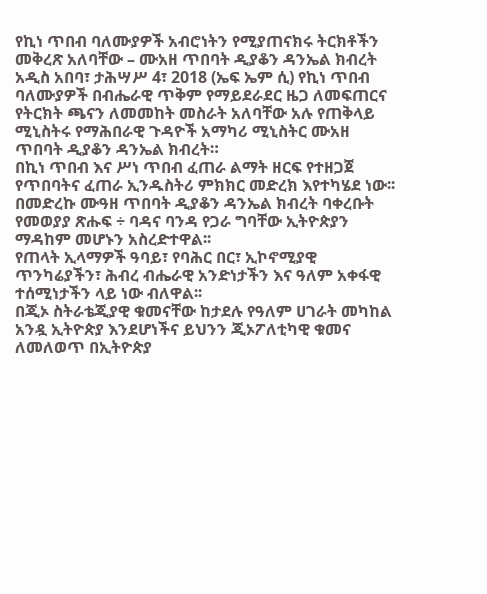የኪነ ጥበብ ባለሙያዎች አብሮነትን የሚያጠናክሩ ትርክቶችን መቅረጽ አለባቸው – ሙአዘ ጥበባት ዲያቆን ዳንኤል ክብረት
አዲስ አበባ፣ ታሕሣሥ 4፣ 2018 (ኤፍ ኤም ሲ) የኪነ ጥበብ ባለሙያዎች በብሔራዊ ጥቅም የማይደራደር ዜጋ ለመፍጠርና የትርክት ጫናን ለመመከት መስራት አለባቸው አሉ የጠቅላይ ሚኒስትሩ የማሕበራዊ ጉዳዮች አማካሪ ሚኒስትር ሙአዘ ጥበባት ዲያቆን ዳንኤል ክብረት።
በኪነ ጥበብ እና ሥነ ጥበብ ፈጠራ ልማት ዘርፍ የተዘጋጀ የጥበባትና ፈጠራ ኢንዱስትሪ ምክክር መድረክ እየተካሄደ ነው፡፡
በመድረኩ ሙዓዘ ጥበባት ዲያቆን ዳንኤል ክብረት ባቀረቡት የመወያያ ጽሑፍ ÷ ባዳና ባንዳ የጋራ ግባቸው ኢትዮጵያን ማዳከም መሆኑን አስረድተዋል፡፡
የጠላት ኢላማዎች ዓባይ፣ የባሕር በር፣ ኢኮኖሚያዊ ጥንካሬያችን፣ ሕብረ ብሔራዊ አንድነታችን እና ዓለም አቀፋዊ ተሰሚነታችን ላይ ነው ብለዋል፡፡
በጂኦ ስትራቴጂያዊ ቁመናቸው ከታደሉ የዓለም ሀገራት መካከል አንዷ ኢትዮጵያ እንደሆነችና ይህንን ጂኦፖለቲካዊ ቁመና ለመለወጥ በኢትዮጵያ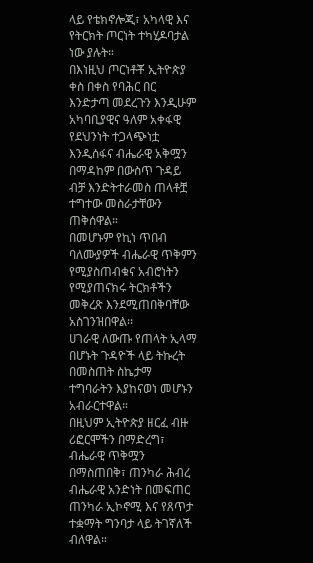ላይ የቴክኖሎጂ፣ አካላዊ እና የትርክት ጦርነት ተካሂዶባታል ነው ያሉት።
በእነዚህ ጦርነቶቾ ኢትዮጵያ ቀስ በቀስ የባሕር በር እንድታጣ መደረጉን እንዲሁም አካባቢያዊና ዓለም አቀፋዊ የደህንነት ተጋላጭነቷ እንዲሰፋና ብሔራዊ አቅሟን በማዳከም በውስጥ ጉዳይ ብቻ እንድትተራመስ ጠላቶቿ ተግተው መስራታቸውን ጠቅሰዋል።
በመሆኑም የኪነ ጥበብ ባለሙያዎች ብሔራዊ ጥቅምን የሚያስጠብቁና አብሮነትን የሚያጠናክሩ ትርክቶችን መቅረጽ እንደሚጠበቅባቸው አስገንዝበዋል፡፡
ሀገራዊ ለውጡ የጠላት ኢላማ በሆኑት ጉዳዮች ላይ ትኩረት በመስጠት ስኬታማ ተግባራትን እያከናወነ መሆኑን አብራርተዋል።
በዚህም ኢትዮጵያ ዘርፈ ብዙ ሪፎርሞችን በማድረግ፣ ብሔራዊ ጥቅሟን በማስጠበቅ፣ ጠንካራ ሕብረ ብሔራዊ አንድነት በመፍጠር ጠንካራ ኢኮኖሚ እና የጸጥታ ተቋማት ግንባታ ላይ ትገኛለች ብለዋል።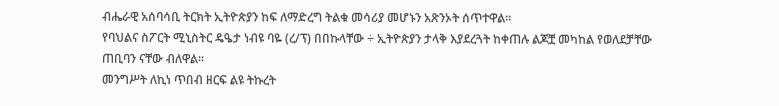ብሔራዊ አሰባሳቢ ትርክት ኢትዮጵያን ከፍ ለማድረግ ትልቁ መሳሪያ መሆኑን አጽንኦት ሰጥተዋል፡፡
የባህልና ስፖርት ሚኒስትር ዴዔታ ነብዩ ባዬ (ረ/ፕ) በበኩላቸው ÷ ኢትዮጵያን ታላቅ እያደረጓት ከቀጠሉ ልጆቿ መካከል የወለደቻቸው ጠቢባን ናቸው ብለዋል።
መንግሥት ለኪነ ጥበብ ዘርፍ ልዩ ትኩረት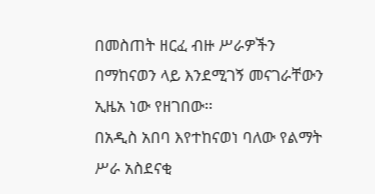በመስጠት ዘርፈ ብዙ ሥራዎችን በማከናወን ላይ እንደሚገኝ መናገራቸውን ኢዜአ ነው የዘገበው፡፡
በአዲስ አበባ እየተከናወነ ባለው የልማት ሥራ አስደናቂ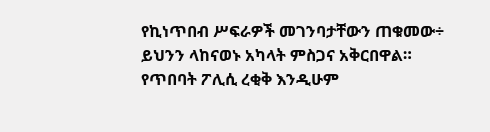የኪነጥበብ ሥፍራዎች መገንባታቸውን ጠቁመው÷ ይህንን ላከናወኑ አካላት ምስጋና አቅርበዋል።
የጥበባት ፖሊሲ ረቂቅ እንዲሁም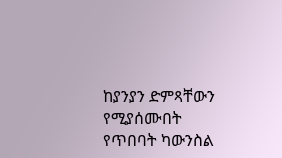ከያንያን ድምጻቸውን የሚያሰሙበት የጥበባት ካውንስል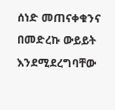ሰነድ መጠናቀቁንና በመድረኩ ውይይት እንደሚደረግባቸው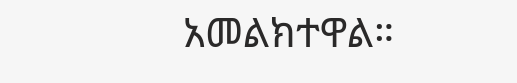አመልክተዋል።